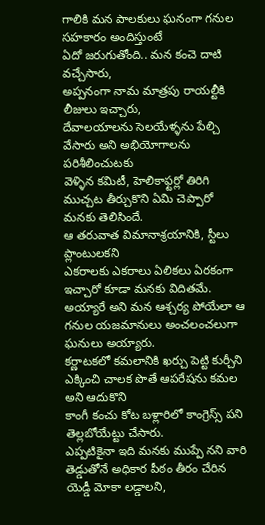గాలికి మన పాలకులు ఘనంగా గనుల సహకారం అందిస్తుంటే
ఏదో జరుగుతోంది.. మన కంచె దాటి వచ్చేసారు,
అప్పనంగా నామ మాత్రపు రాయల్టీకి లీజులు ఇచ్చారు,
దేవాలయాలను సెలయేళ్ళను పేల్చి వేసారు అని అభియోగాలను పరిశీలించుటకు
వెళ్ళిన కమిటీ, హెలికాఫ్టర్లో తిరిగి ముచ్చట తీర్చుకొని ఏమి చెప్పారో మనకు తెలిసిందే.
ఆ తరువాత విమానాశ్రయానికి, స్టీలు ప్లాంటులకని
ఎకరాలకు ఎకరాలు ఏలికలు ఏరకంగా ఇచ్చారో కూడా మనకు విదితమే.
అయ్యారే అని మన ఆశ్చర్య పోయేలా ఆ గనుల యజమానులు అంచలంచలుగా ఘనులు అయ్యారు.
కర్ణాటకలో కమలానికి ఖర్చు పెట్టి కుర్చీని ఎక్కించి చాలక పొతే ఆపరేషను కమల అని ఆదుకొని
కాంగీ కంచు కోట బళ్లారిలో కాంగ్రెస్స్ పని తెల్లబోయేట్టు చేసారు.
ఎప్పటికైనా ఇది మనకు ముప్పే నని వారి తెడ్డుతోనే అధికార పీఠం తీరం చేరిన
యెడ్డీ మోకా లడ్డాలని,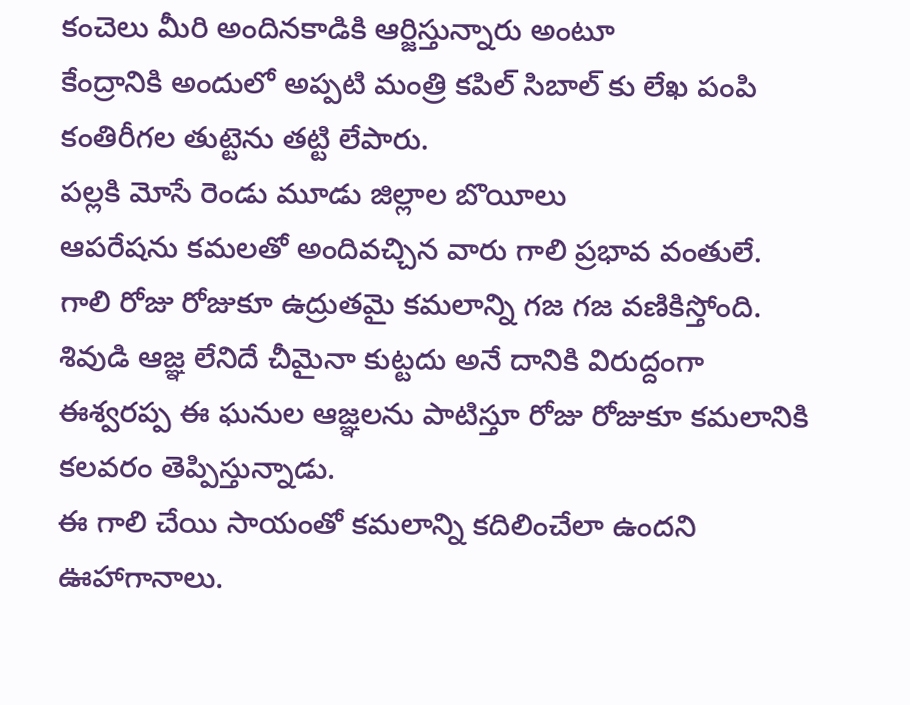కంచెలు మీరి అందినకాడికి ఆర్జిస్తున్నారు అంటూ
కేంద్రానికి అందులో అప్పటి మంత్రి కపిల్ సిబాల్ కు లేఖ పంపి కంతిరీగల తుట్టెను తట్టి లేపారు.
పల్లకి మోసే రెండు మూడు జిల్లాల బొయీలు
ఆపరేషను కమలతో అందివచ్చిన వారు గాలి ప్రభావ వంతులే.
గాలి రోజు రోజుకూ ఉద్రుతమై కమలాన్ని గజ గజ వణికిస్తోంది.
శివుడి ఆజ్ఞ లేనిదే చీమైనా కుట్టదు అనే దానికి విరుద్దంగా
ఈశ్వరప్ప ఈ ఘనుల ఆజ్ఞలను పాటిస్తూ రోజు రోజుకూ కమలానికి కలవరం తెప్పిస్తున్నాడు.
ఈ గాలి చేయి సాయంతో కమలాన్ని కదిలించేలా ఉందని ఊహాగానాలు.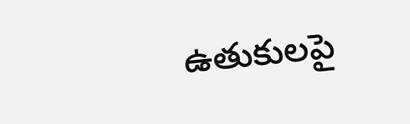ఉతుకులపై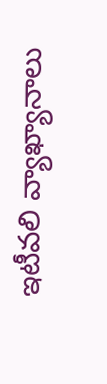ఇటీవలి వ్యాఖ్యానాలు